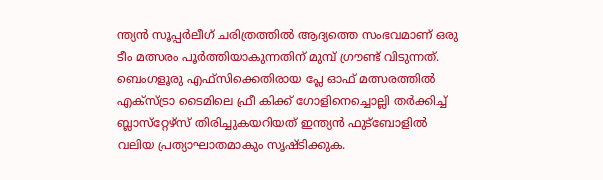ന്ത്യന്‍ സൂപ്പര്‍ലീഗ് ചരിത്രത്തില്‍ ആദ്യത്തെ സംഭവമാണ് ഒരു ടീം മത്സരം പൂര്‍ത്തിയാകുന്നതിന് മുമ്പ് ഗ്രൗണ്ട് വിടുന്നത്. ബെംഗളൂരു എഫ്‌സിക്കെതിരായ പ്ലേ ഓഫ് മത്സരത്തില്‍ എക്‌സ്ട്രാ ടൈമിലെ ഫ്രീ കിക്ക് ഗോളിനെച്ചൊല്ലി തര്‍ക്കിച്ച് ബ്ലാസ്‌റ്റേഴ്‌സ് തിരിച്ചുകയറിയത് ഇന്ത്യന്‍ ഫുട്‌ബോളില്‍ വലിയ പ്രത്യാഘാതമാകും സൃഷ്ടിക്കുക.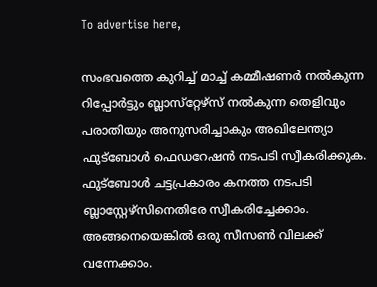To advertise here,

സംഭവത്തെ കുറിച്ച് മാച്ച് കമ്മീഷണര്‍ നല്‍കുന്ന റിപ്പോര്‍ട്ടും ബ്ലാസ്‌റ്റേഴ്‌സ് നല്‍കുന്ന തെളിവും പരാതിയും അനുസരിച്ചാകും അഖിലേന്ത്യാ ഫുട്‌ബോള്‍ ഫെഡറേഷന്‍ നടപടി സ്വീകരിക്കുക. ഫുട്‌ബോള്‍ ചട്ടപ്രകാരം കനത്ത നടപടി ബ്ലാസ്റ്റേഴ്‌സിനെതിരേ സ്വീകരിച്ചേക്കാം. അങ്ങനെയെങ്കില്‍ ഒരു സീസണ്‍ വിലക്ക് വന്നേക്കാം.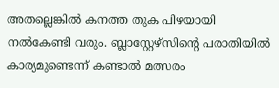അതല്ലെങ്കില്‍ കനത്ത തുക പിഴയായി നല്‍കേണ്ടി വരും. ബ്ലാസ്റ്റേഴ്‌സിന്റെ പരാതിയില്‍ കാര്യമുണ്ടെന്ന് കണ്ടാല്‍ മത്സരം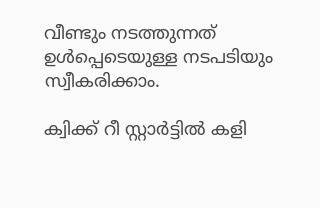വീണ്ടും നടത്തുന്നത് ഉള്‍പ്പെടെയുള്ള നടപടിയും സ്വീകരിക്കാം.

ക്വിക്ക് റീ സ്റ്റാര്‍ട്ടില്‍ കളി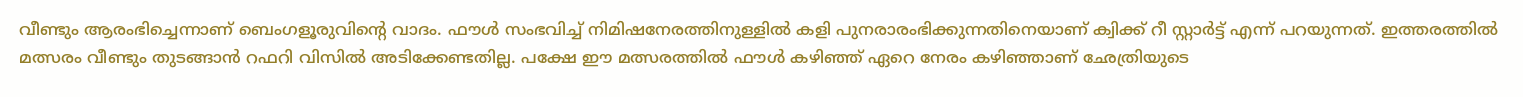വീണ്ടും ആരംഭിച്ചെന്നാണ് ബെംഗളൂരുവിന്റെ വാദം. ഫൗള്‍ സംഭവിച്ച് നിമിഷനേരത്തിനുള്ളില്‍ കളി പുനരാരംഭിക്കുന്നതിനെയാണ് ക്വിക്ക് റീ സ്റ്റാര്‍ട്ട് എന്ന് പറയുന്നത്. ഇത്തരത്തില്‍ മത്സരം വീണ്ടും തുടങ്ങാന്‍ റഫറി വിസില്‍ അടിക്കേണ്ടതില്ല. പക്ഷേ ഈ മത്സരത്തില്‍ ഫൗള്‍ കഴിഞ്ഞ് ഏറെ നേരം കഴിഞ്ഞാണ് ഛേത്രിയുടെ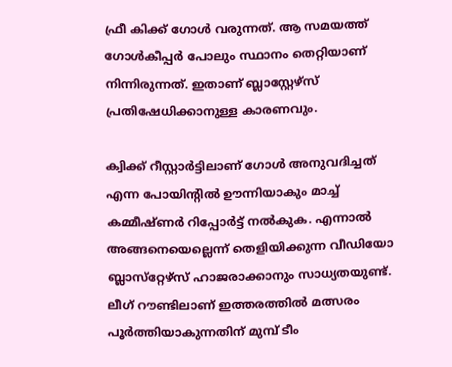ഫ്രീ കിക്ക് ഗോള്‍ വരുന്നത്. ആ സമയത്ത് ഗോള്‍കീപ്പര്‍ പോലും സ്ഥാനം തെറ്റിയാണ് നിന്നിരുന്നത്‌. ഇതാണ് ബ്ലാസ്റ്റേഴ്‌സ് പ്രതിഷേധിക്കാനുള്ള കാരണവും.

ക്വിക്ക് റീസ്റ്റാര്‍ട്ടിലാണ് ഗോള്‍ അനുവദിച്ചത് എന്ന പോയിന്റില്‍ ഊന്നിയാകും മാച്ച് കമ്മീഷ്ണര്‍ റിപ്പോര്‍ട്ട് നല്‍കുക. എന്നാല്‍ അങ്ങനെയെല്ലെന്ന് തെളിയിക്കുന്ന വീഡിയോ ബ്ലാസ്‌റ്റേഴ്‌സ് ഹാജരാക്കാനും സാധ്യതയുണ്ട്. ലീഗ് റൗണ്ടിലാണ് ഇത്തരത്തില്‍ മത്സരം പൂര്‍ത്തിയാകുന്നതിന് മുമ്പ് ടീം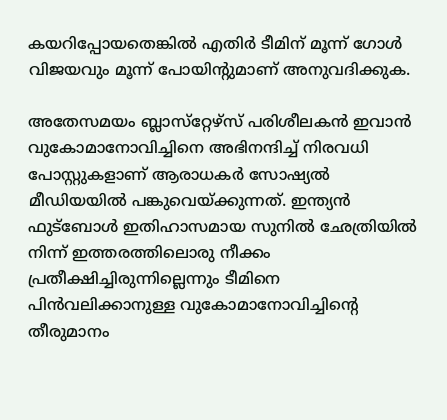കയറിപ്പോയതെങ്കില്‍ എതിര്‍ ടീമിന് മൂന്ന് ഗോള്‍ വിജയവും മൂന്ന് പോയിന്റുമാണ് അനുവദിക്കുക.

അതേസമയം ബ്ലാസ്‌റ്റേഴ്‌സ് പരിശീലകന്‍ ഇവാന്‍ വുകോമാനോവിച്ചിനെ അഭിനന്ദിച്ച് നിരവധി പോസ്റ്റുകളാണ് ആരാധകര്‍ സോഷ്യല്‍ മീഡിയയില്‍ പങ്കുവെയ്ക്കുന്നത്. ഇന്ത്യന്‍ ഫുട്‌ബോള്‍ ഇതിഹാസമായ സുനില്‍ ഛേത്രിയില്‍ നിന്ന് ഇത്തരത്തിലൊരു നീക്കം പ്രതീക്ഷിച്ചിരുന്നില്ലെന്നും ടീമിനെ പിന്‍വലിക്കാനുള്ള വുകോമാനോവിച്ചിന്റെ തീരുമാനം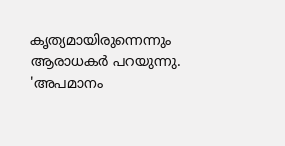കൃത്യമായിരുന്നെന്നും ആരാധകര്‍ പറയുന്നു. 'അപമാനം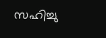സഹിച്ചു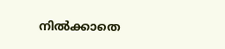നില്‍ക്കാതെ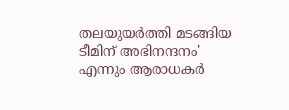തലയുയര്‍ത്തി മടങ്ങിയ ടീമിന് അഭിനന്ദനം' എന്നും ആരാധകര്‍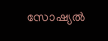സോഷ്യല്‍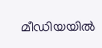മീഡിയയില്‍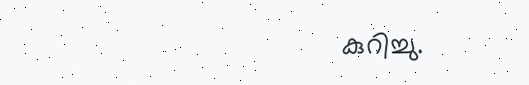കുറിച്ചു.